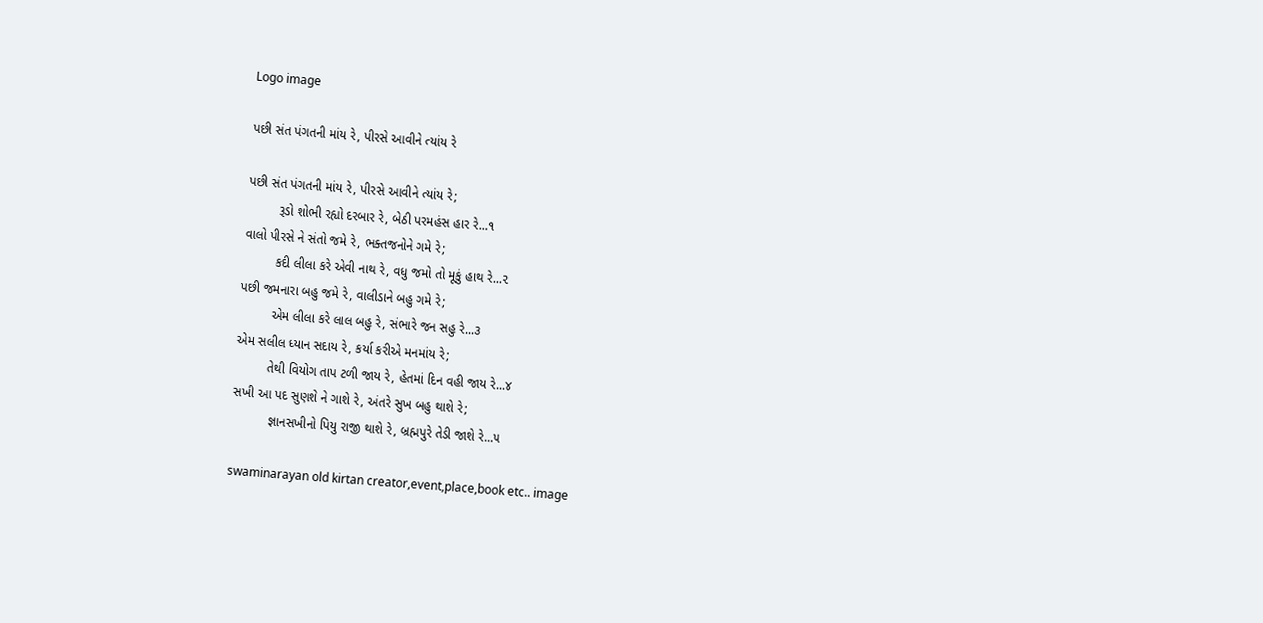Logo image

પછી સંત પંગતની માંય રે, પીરસે આવીને ત્યાંય રે

પછી સંત પંગતની માંય રે, પીરસે આવીને ત્યાંય રે;
         રૂડો શોભી રહ્યો દરબાર રે, બેઠી પરમહંસ હાર રે...૧
વાલો પીરસે ને સંતો જમે રે, ભક્તજનોને ગમે રે;
         કદી લીલા કરે એવી નાથ રે, વધુ જમો તો મૂકું હાથ રે...૨
પછી જમનારા બહુ જમે રે, વાલીડાને બહુ ગમે રે;
         એમ લીલા કરે લાલ બહુ રે, સંભારે જન સહુ રે...૩
એમ સલીલ ધ્યાન સદાય રે, કર્યા કરીએ મનમાંય રે;
         તેથી વિયોગ તાપ ટળી જાય રે, હેતમાં દિન વહી જાય રે...૪
સખી આ પદ સુણશે ને ગાશે રે, અંતરે સુખ બહુ થાશે રે;
          જ્ઞાનસખીનો પિયુ રાજી થાશે રે, બ્રહ્મપુરે તેડી જાશે રે...૫

swaminarayan old kirtan creator,event,place,book etc.. image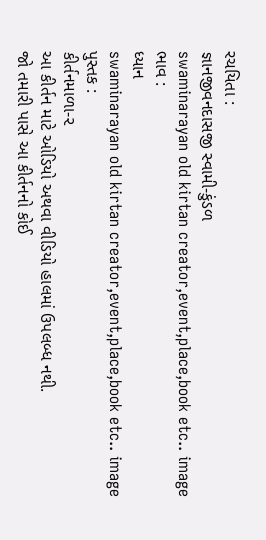રચયિતા :
જ્ઞાનજીવનદાસજી સ્વામી-કુંડળ
swaminarayan old kirtan creator,event,place,book etc.. image
ભાવ :
ધ્યાન
swaminarayan old kirtan creator,event,place,book etc.. image
પુસ્તક :
કીર્તનમાળા-૨
આ કીર્તન માટે ઓડિયો અથવા વીડિયો હાલમાં ઉપલબ્ધ નથી.
જો તમારી પાસે આ કીર્તનનો કોઈ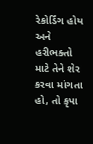રેકોર્ડિંગ હોય અને હરીભક્તો માટે તેને શેર કરવા માંગતા હો, તો કૃપા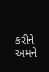કરીને અમને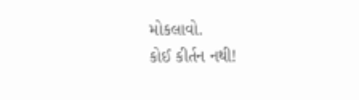મોકલાવો.
કોઈ કીર્તન નથી!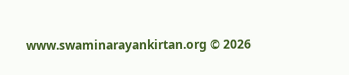www.swaminarayankirtan.org © 2026